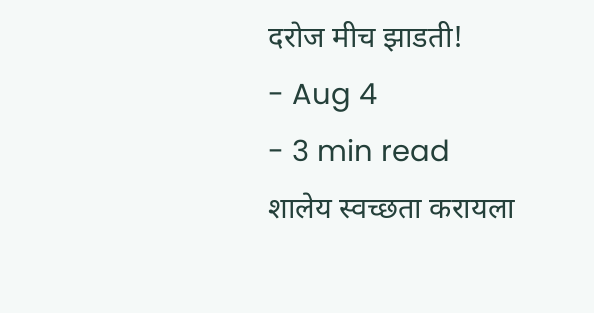दरोज मीच झाडती!
- Aug 4
- 3 min read
शालेय स्वच्छता करायला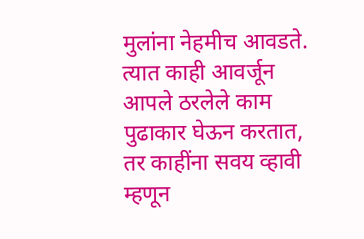मुलांना नेहमीच आवडते. त्यात काही आवर्जून आपले ठरलेले काम पुढाकार घेऊन करतात, तर काहींना सवय व्हावी म्हणून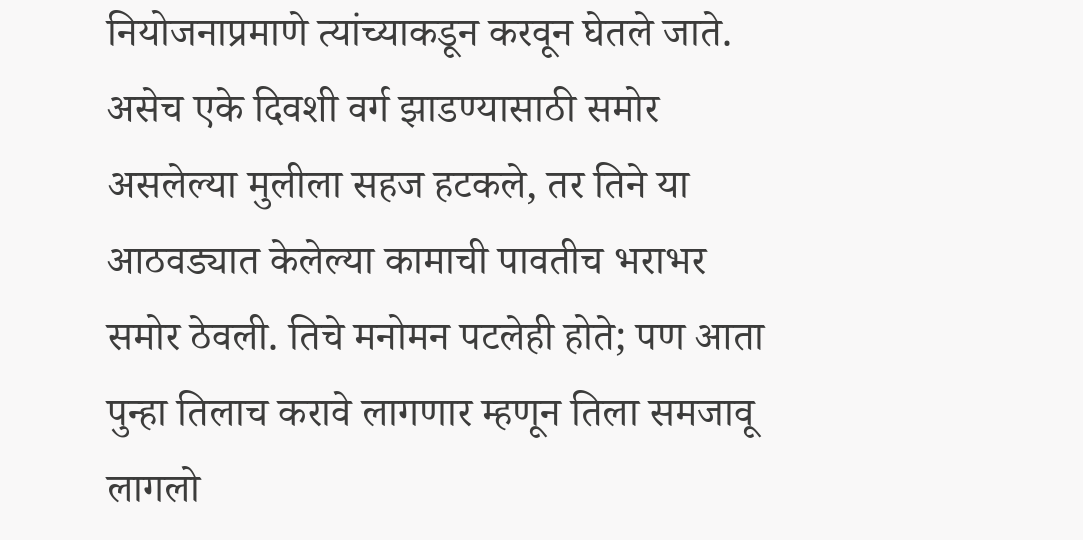नियोजनाप्रमाणे त्यांच्याकडून करवून घेतले जाते.
असेच एके दिवशी वर्ग झाडण्यासाठी समोर असलेल्या मुलीला सहज हटकले, तर तिने या आठवड्यात केलेल्या कामाची पावतीच भराभर समोर ठेवली. तिचे मनोमन पटलेही होते; पण आता पुन्हा तिलाच करावे लागणार म्हणून तिला समजावू लागलो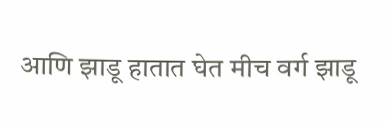आणि झाडू हातात घेत मीच वर्ग झाडू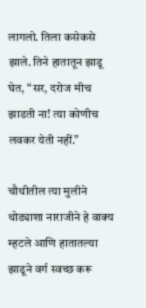लागलो. तिला कसेकसे झाले. तिने हातातून झाडू घेत, “सर, दरोज मीच झाडती ना! त्या कोणीच लवकर येती नहीं.”

चौथीतील त्या मुलीने थोड्याशा नाराजीने हे वाक्य म्हटले आणि हातातल्या झाडूने वर्ग स्वच्छ करू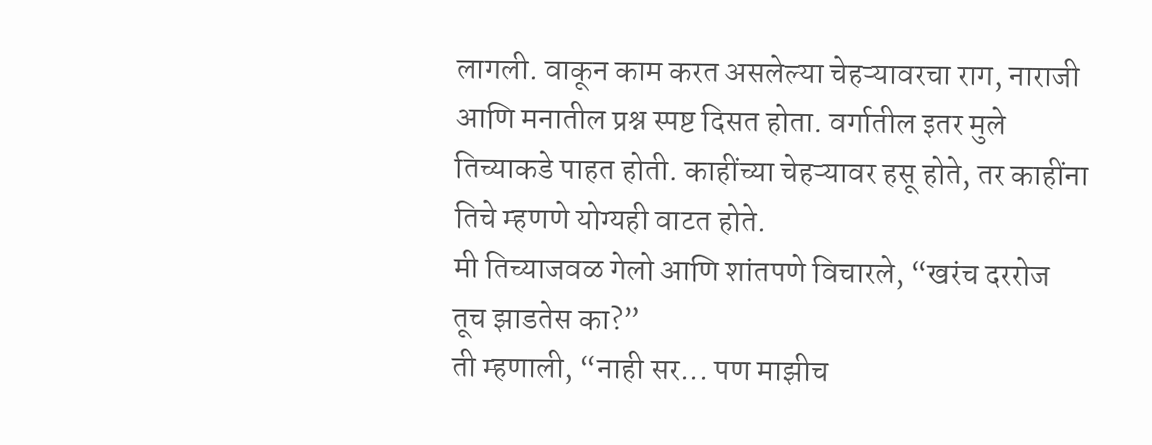लागली. वाकून काम करत असलेल्या चेहऱ्यावरचा राग, नाराजी आणि मनातील प्रश्न स्पष्ट दिसत होता. वर्गातील इतर मुले तिच्याकडे पाहत होती. काहींच्या चेहऱ्यावर हसू होते, तर काहींना तिचे म्हणणे योग्यही वाटत होते.
मी तिच्याजवळ गेलो आणि शांतपणे विचारले, “खरंच दररोज तूच झाडतेस का?”
ती म्हणाली, “नाही सर... पण माझीच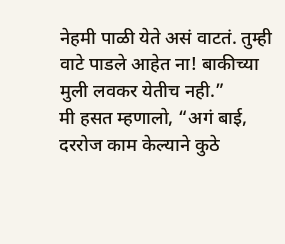नेहमी पाळी येते असं वाटतं. तुम्ही वाटे पाडले आहेत ना! बाकीच्या मुली लवकर येतीच नही.”
मी हसत म्हणालो, “अगं बाई, दररोज काम केल्याने कुठे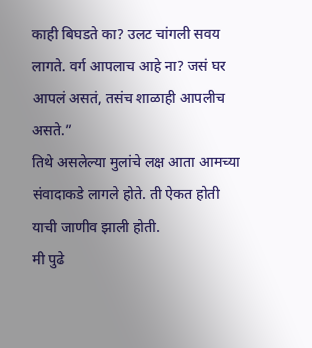काही बिघडते का? उलट चांगली सवय लागते. वर्ग आपलाच आहे ना? जसं घर आपलं असतं, तसंच शाळाही आपलीच असते.”
तिथे असलेल्या मुलांचे लक्ष आता आमच्या संवादाकडे लागले होते. ती ऐकत होती याची जाणीव झाली होती.
मी पुढे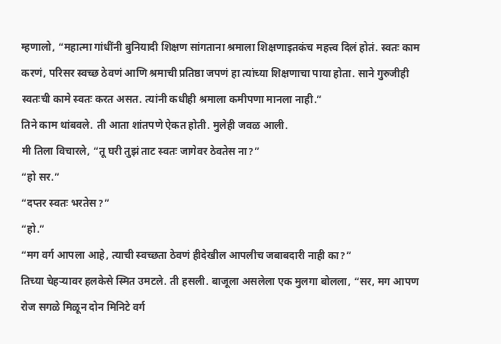म्हणालो, “महात्मा गांधींनी बुनियादी शिक्षण सांगताना श्रमाला शिक्षणाइतकंच महत्त्व दिलं होतं. स्वतः काम करणं, परिसर स्वच्छ ठेवणं आणि श्रमाची प्रतिष्ठा जपणं हा त्यांच्या शिक्षणाचा पाया होता. साने गुरुजीही स्वतःची कामे स्वतः करत असत. त्यांनी कधीही श्रमाला कमीपणा मानला नाही.”
तिने काम थांबवले. ती आता शांतपणे ऐकत होती. मुलेही जवळ आली.
मी तिला विचारले, “तू घरी तुझं ताट स्वतः जागेवर ठेवतेस ना?”
“हो सर.”
“दप्तर स्वतः भरतेस?”
“हो.”
“मग वर्ग आपला आहे, त्याची स्वच्छता ठेवणं हीदेखील आपलीच जबाबदारी नाही का?”
तिच्या चेहऱ्यावर हलकेसे स्मित उमटले. ती हसली. बाजूला असलेला एक मुलगा बोलला, “सर, मग आपण रोज सगळे मिळून दोन मिनिटे वर्ग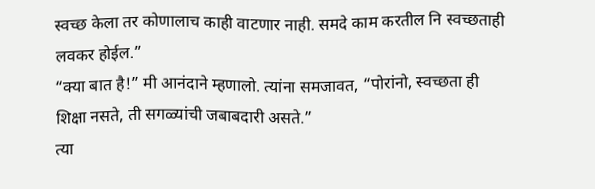स्वच्छ केला तर कोणालाच काही वाटणार नाही. समदे काम करतील नि स्वच्छताही लवकर होईल.”
“क्या बात है!” मी आनंदाने म्हणालो. त्यांना समजावत, “पोरांनो, स्वच्छता ही शिक्षा नसते, ती सगळ्यांची जबाबदारी असते.”
त्या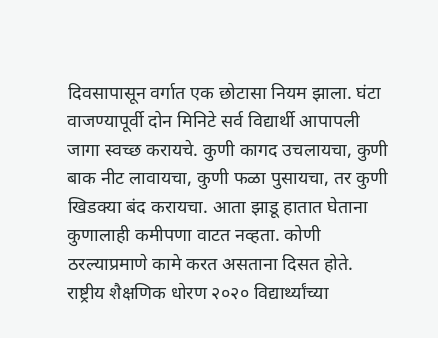दिवसापासून वर्गात एक छोटासा नियम झाला. घंटा वाजण्यापूर्वी दोन मिनिटे सर्व विद्यार्थी आपापली जागा स्वच्छ करायचे. कुणी कागद उचलायचा, कुणी बाक नीट लावायचा, कुणी फळा पुसायचा, तर कुणी खिडक्या बंद करायचा. आता झाडू हातात घेताना कुणालाही कमीपणा वाटत नव्हता. कोणी ठरल्याप्रमाणे कामे करत असताना दिसत होते.
राष्ट्रीय शैक्षणिक धोरण २०२० विद्यार्थ्यांच्या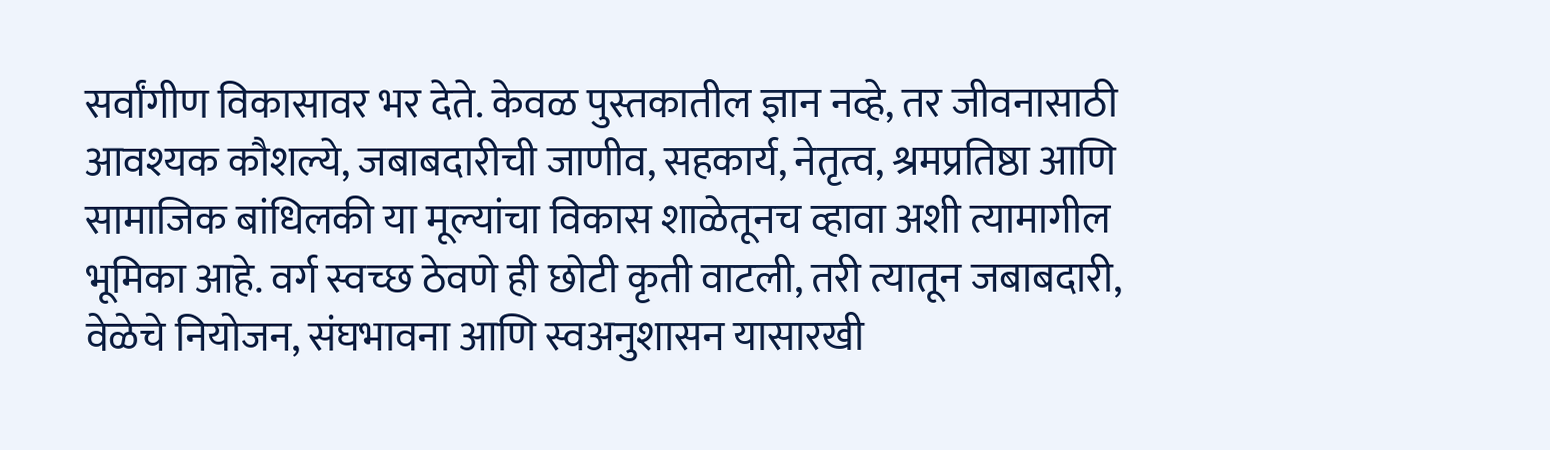सर्वांगीण विकासावर भर देते. केवळ पुस्तकातील ज्ञान नव्हे, तर जीवनासाठी आवश्यक कौशल्ये, जबाबदारीची जाणीव, सहकार्य, नेतृत्व, श्रमप्रतिष्ठा आणि सामाजिक बांधिलकी या मूल्यांचा विकास शाळेतूनच व्हावा अशी त्यामागील भूमिका आहे. वर्ग स्वच्छ ठेवणे ही छोटी कृती वाटली, तरी त्यातून जबाबदारी, वेळेचे नियोजन, संघभावना आणि स्वअनुशासन यासारखी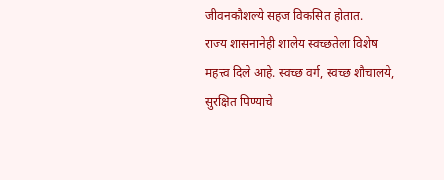जीवनकौशल्ये सहज विकसित होतात.
राज्य शासनानेही शालेय स्वच्छतेला विशेष महत्त्व दिले आहे. स्वच्छ वर्ग, स्वच्छ शौचालये, सुरक्षित पिण्याचे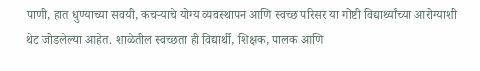पाणी, हात धुण्याच्या सवयी, कचऱ्याचे योग्य व्यवस्थापन आणि स्वच्छ परिसर या गोष्टी विद्यार्थ्यांच्या आरोग्याशी थेट जोडलेल्या आहेत. शाळेतील स्वच्छता ही विद्यार्थी, शिक्षक, पालक आणि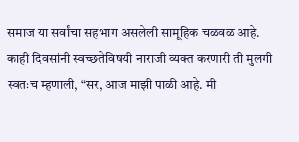समाज या सर्वांचा सहभाग असलेली सामूहिक चळवळ आहे.
काही दिवसांनी स्वच्छतेविषयी नाराजी व्यक्त करणारी ती मुलगी स्वतःच म्हणाली, “सर, आज माझी पाळी आहे. मी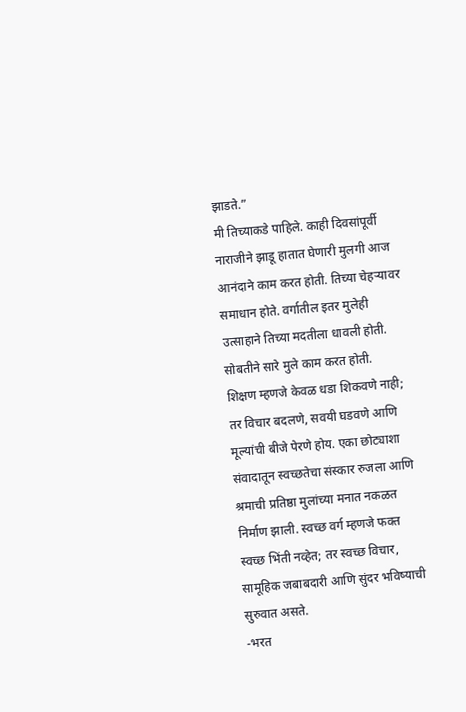झाडते.”
मी तिच्याकडे पाहिले. काही दिवसांपूर्वी नाराजीने झाडू हातात घेणारी मुलगी आज आनंदाने काम करत होती. तिच्या चेहऱ्यावर समाधान होते. वर्गातील इतर मुलेही उत्साहाने तिच्या मदतीला धावली होती. सोबतीने सारे मुले काम करत होती.
शिक्षण म्हणजे केवळ धडा शिकवणे नाही; तर विचार बदलणे, सवयी घडवणे आणि मूल्यांची बीजे पेरणे होय. एका छोट्याशा संवादातून स्वच्छतेचा संस्कार रुजला आणि श्रमाची प्रतिष्ठा मुलांच्या मनात नकळत निर्माण झाली. स्वच्छ वर्ग म्हणजे फक्त स्वच्छ भिंती नव्हेत; तर स्वच्छ विचार, सामूहिक जबाबदारी आणि सुंदर भविष्याची सुरुवात असते.
-भरत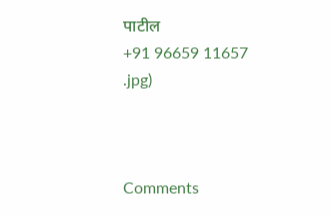पाटील
+91 96659 11657
.jpg)



Comments